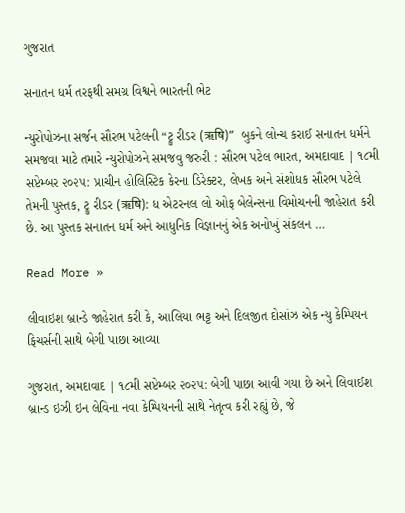ગુજરાત

સનાતન ધર્મ તરફથી સમગ્ર વિશ્વને ભારતની ભેટ

ન્યુરોપોઝના સર્જન સૌરભ પટેલની “ટ્રુ રીડર (ऋषि)”  બુકને લોન્ચ કરાઈ સનાતન ધર્મને સમજવા માટે તમારે ન્યુરોપોઝને સમજવુ જરુરી : સૌરભ પટેલ ભારત, અમદાવાદ | ૧૮મી સપ્ટેમ્બર ૨૦૨૫: પ્રાચીન હોલિસ્ટિક કેરના ડિરેક્ટર, લેખક અને સંશોધક સૌરભ પટેલે તેમની પુસ્તક, ટ્રુ રીડર (ऋषि): ધ એટરનલ લો ઓફ બેલેન્સના વિમોચનની જાહેરાત કરી છે. આ પુસ્તક સનાતન ધર્મ અને આધુનિક વિજ્ઞાનનું એક અનોખું સંકલન …

Read More »

લીવાઇશ બ્રાન્ડે જાહેરાત કરી કે, આલિયા ભટ્ટ અને દિલજીત દોસાંઝ એક ન્યુ કેમ્પિયન ફિચર્સની સાથે બેગી પાછા આવ્યા

ગુજરાત, અમદાવાદ | ૧૮મી સપ્ટેમ્બર ૨૦૨૫: બેગી પાછા આવી ગયા છે અને લિવાઈશ બ્રાન્ડ ઇઝી ઇન લેવિના નવા કેમ્પિયનની સાથે નેતૃત્વ કરી રહ્યું છે, જે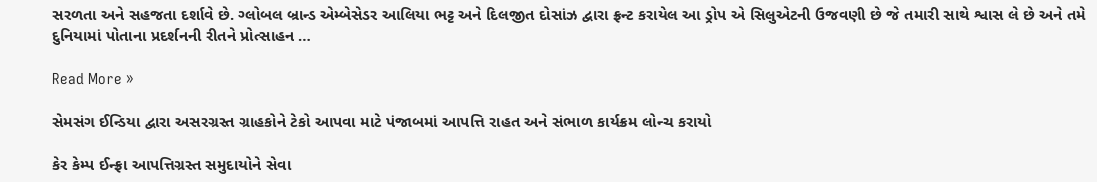સરળતા અને સહજતા દર્શાવે છે. ગ્લોબલ બ્રાન્ડ એમ્બેસેડર આલિયા ભટ્ટ અને દિલજીત દોસાંઝ દ્વારા ફ્રન્ટ કરાયેલ આ ડ્રોપ એ સિલુએટની ઉજવણી છે જે તમારી સાથે શ્વાસ લે છે અને તમે દુનિયામાં પોતાના પ્રદર્શનની રીતને પ્રોત્સાહન …

Read More »

સેમસંગ ઈન્ડિયા દ્વારા અસરગ્રસ્ત ગ્રાહકોને ટેકો આપવા માટે પંજાબમાં આપત્તિ રાહત અને સંભાળ કાર્યક્રમ લોન્ચ કરાયો

કેર કેમ્પ ઈન્ફ્રા આપત્તિગ્રસ્ત સમુદાયોને સેવા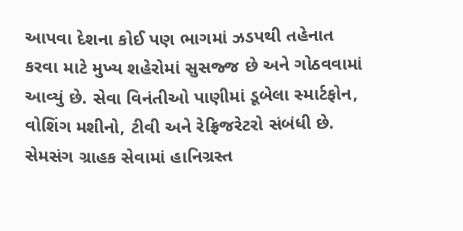આપવા દેશના કોઈ પણ ભાગમાં ઝડપથી તહેનાત કરવા માટે મુખ્ય શહેરોમાં સુસજ્જ છે અને ગોઠવવામાં આવ્યું છે. સેવા વિનંતીઓ પાણીમાં ડૂબેલા સ્માર્ટફોન, વોશિંગ મશીનો, ટીવી અને રેફ્રિજરેટરો સંબંધી છે. સેમસંગ ગ્રાહક સેવામાં હાનિગ્રસ્ત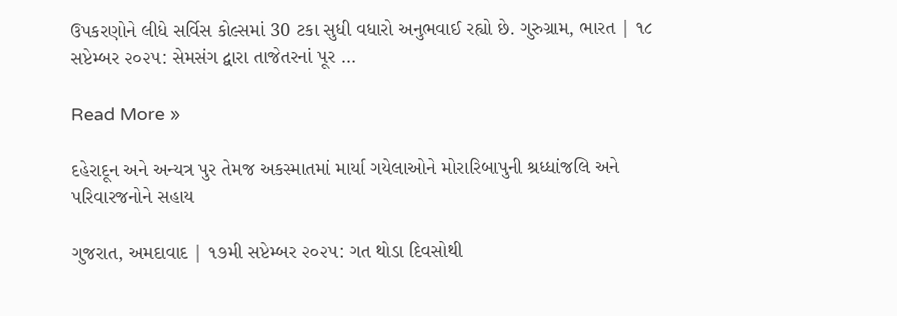ઉપકરણોને લીધે સર્વિસ કોલ્સમાં 30 ટકા સુધી વધારો અનુભવાઈ રહ્યો છે. ગુરુગ્રામ, ભારત | ૧૮ સપ્ટેમ્બર ૨૦૨૫: સેમસંગ દ્વારા તાજેતરનાં પૂર …

Read More »

દહેરાદૂન અને અન્યત્ર પુર તેમજ અકસ્માતમાં માર્યા ગયેલાઓને મોરારિબાપુની શ્રધ્ધાંજલિ અને પરિવારજનોને સહાય

ગુજરાત, અમદાવાદ | ૧૭મી સપ્ટેમ્બર ૨૦૨૫: ગત થોડા દિવસોથી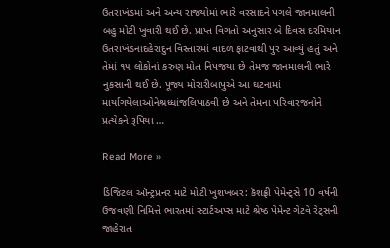ઉતરાખંડમાં અને અન્ય રાજ્યોમાં ભારે વરસાદને પગલે જાનમાલની બહુ મોટી ખુવારી થઈ છે. પ્રાપ્ત વિગતો અનુસાર બે દિવસ દરમિયાન ઉતરાખંડનાદહેરાદુન વિસ્તારમાં વાદળ ફાટવાથી પુર આવ્યું હતું અને તેમાં ૧૫ લોકોનાં કરુણ મોત નિપજયા છે તેમજ જાનમાલની ભારે નુકસાની થઈ છે. પૂજ્ય મોરારીબાપુએ આ ઘટનામાં માર્યાગયેલાઓનેશ્રધ્ધાંજલિપાઠવી છે અને તેમના પરિવારજનોને પ્રત્યેકને રૂપિયા …

Read More »

ડિજિટલ ઑન્ટ્રપ્રનર માટે મોટી ખુશખબર: કૅશફ્રી પેમેન્ટ્સે 10 વર્ષની ઉજવણી નિમિત્તે ભારતમાં સ્ટાર્ટઅપ્સ માટે શ્રેષ્ઠ પેમેન્ટ ગેટવે રેટ્સની જાહેરાત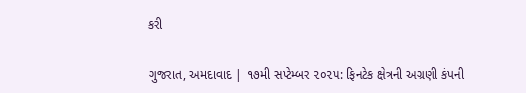કરી

ગુજરાત, અમદાવાદ | ૧૭મી સપ્ટેમ્બર ૨૦૨૫: ફિનટેક ક્ષેત્રની અગ્રણી કંપની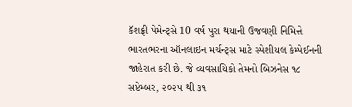કૅશફ્રી પેમેન્ટ્સે 10 વર્ષ પુરા થયાની ઉજવણી નિમિત્તે ભારતભરના ઑનલાઇન મર્ચન્ટ્સ માટે સ્પેશીયલ કેમ્પેઈનની જાહેરાત કરી છે. જે વ્યવસાયિકો તેમનો બિઝનેસ ૧૮ સપ્ટેમ્બર, ૨૦૨૫ થી ૩૧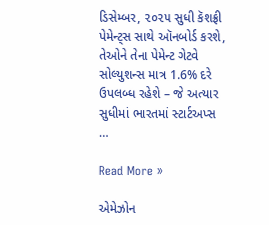ડિસેમ્બર, ૨૦૨૫ સુધી કૅશફ્રી પેમેન્ટ્સ સાથે ઑનબોર્ડ કરશે, તેઓને તેના પેમેન્ટ ગેટવે સોલ્યુશન્સ માત્ર 1.6% દરે ઉપલબ્ધ રહેશે – જે અત્યાર સુધીમાં ભારતમાં સ્ટાર્ટઅપ્સ …

Read More »

એમેઝોન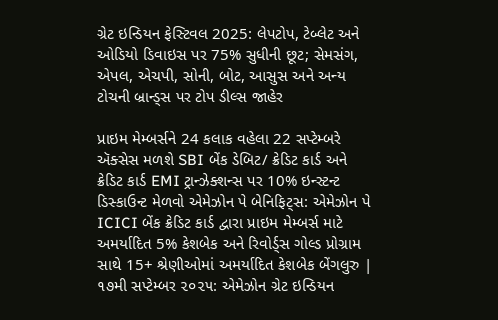ગ્રેટ ઇન્ડિયન ફેસ્ટિવલ 2025: લેપટોપ, ટેબ્લેટ અને ઓડિયો ડિવાઇસ પર 75% સુધીની છૂટ; સેમસંગ, એપલ, એચપી, સોની, બોટ, આસુસ અને અન્ય ટોચની બ્રાન્ડ્સ પર ટોપ ડીલ્સ જાહેર

પ્રાઇમ મેમ્બર્સને 24 કલાક વહેલા 22 સપ્ટેમ્બરે ઍક્સેસ મળશે SBI બેંક ડેબિટ/ ક્રેડિટ કાર્ડ અને ક્રેડિટ કાર્ડ EMI ટ્રાન્ઝેક્શન્સ પર 10% ઇન્સ્ટન્ટ ડિસ્કાઉન્ટ મેળવો એમેઝોન પે બેનિફિટ્સ: એમેઝોન પે ICICI બેંક ક્રેડિટ કાર્ડ દ્વારા પ્રાઇમ મેમ્બર્સ માટે અમર્યાદિત 5% કેશબેક અને રિવોર્ડ્સ ગોલ્ડ પ્રોગ્રામ સાથે 15+ શ્રેણીઓમાં અમર્યાદિત કેશબેક બેંગલુરુ | ૧૭મી સપ્ટેમ્બર ૨૦૨૫: એમેઝોન ગ્રેટ ઇન્ડિયન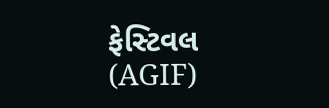ફેસ્ટિવલ (AGIF)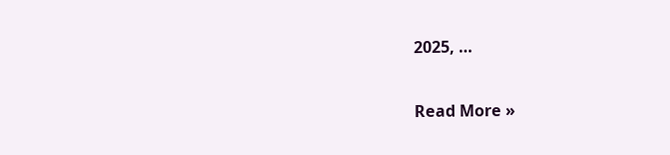2025, …

Read More »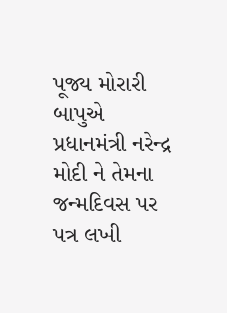પૂજ્ય મોરારી બાપુએ પ્રધાનમંત્રી નરેન્દ્ર મોદી ને તેમના જન્મદિવસ પર પત્ર લખી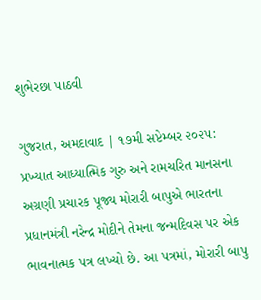શુભેરછા પાઠવી

ગુજરાત, અમદાવાદ | ૧૭મી સપ્ટેમ્બર ૨૦૨૫: પ્રખ્યાત આધ્યાત્મિક ગુરુ અને રામચરિત માનસના અગ્રણી પ્રચારક પૂજ્ય મોરારી બાપુએ ભારતના પ્રધાનમંત્રી નરેન્દ્ર મોદીને તેમના જન્મદિવસ પર એક ભાવનાત્મક પત્ર લખ્યો છે. આ પત્રમાં, મોરારી બાપુ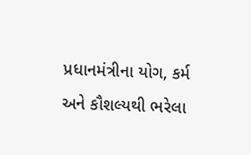પ્રધાનમંત્રીના યોગ, કર્મ અને કૌશલ્યથી ભરેલા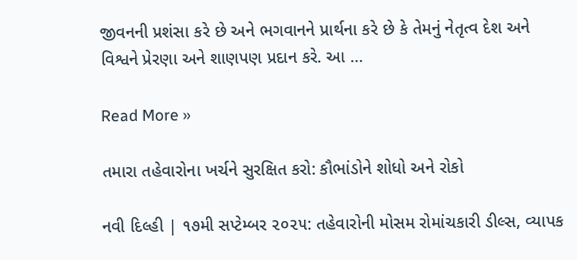જીવનની પ્રશંસા કરે છે અને ભગવાનને પ્રાર્થના કરે છે કે તેમનું નેતૃત્વ દેશ અને વિશ્વને પ્રેરણા અને શાણપણ પ્રદાન કરે. આ …

Read More »

તમારા તહેવારોના ખર્ચને સુરક્ષિત કરો: કૌભાંડોને શોધો અને રોકો

નવી દિલ્હી | ૧૭મી સપ્ટેમ્બર ૨૦૨૫: તહેવારોની મોસમ રોમાંચકારી ડીલ્સ, વ્યાપક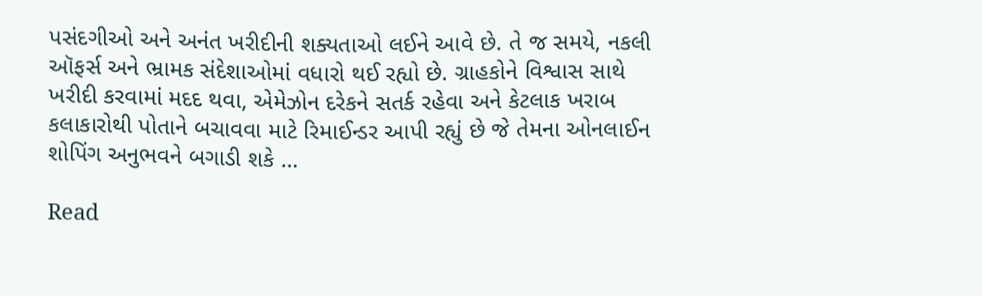પસંદગીઓ અને અનંત ખરીદીની શક્યતાઓ લઈને આવે છે. તે જ સમયે, નકલી ઑફર્સ અને ભ્રામક સંદેશાઓમાં વધારો થઈ રહ્યો છે. ગ્રાહકોને વિશ્વાસ સાથે ખરીદી કરવામાં મદદ થવા, એમેઝોન દરેકને સતર્ક રહેવા અને કેટલાક ખરાબ કલાકારોથી પોતાને બચાવવા માટે રિમાઈન્ડર આપી રહ્યું છે જે તેમના ઓનલાઈન શોપિંગ અનુભવને બગાડી શકે …

Read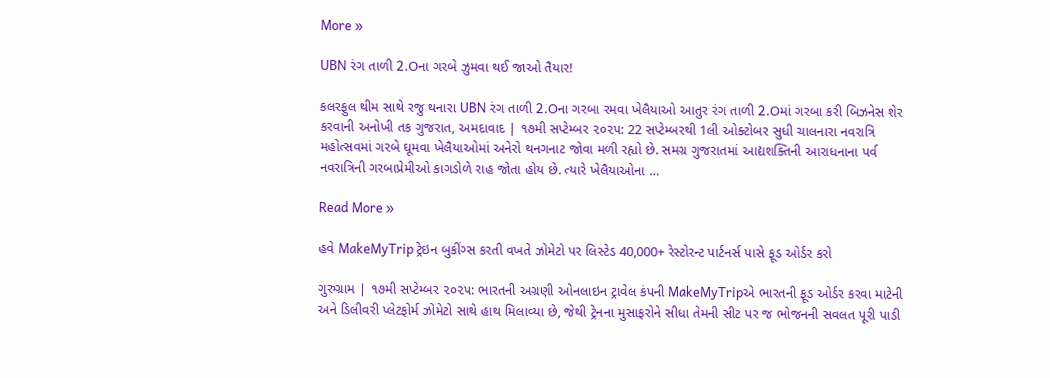More »

UBN રંગ તાળી 2.Oના ગરબે ઝુમવા થઈ જાઓ તૈયાર!

કલરફુલ થીમ સાથે રજુ થનારા UBN રંગ તાળી 2.Oના ગરબા રમવા ખેલૈયાઓ આતુર રંગ તાળી 2.Oમાં ગરબા કરી બિઝનેસ શેર કરવાની અનોખી તક ગુજરાત, અમદાવાદ | ૧૭મી સપ્ટેમ્બર ૨૦૨૫: 22 સપ્ટેમ્બરથી 1લી ઓક્ટોબર સુધી ચાલનારા નવરાત્રિ મહોત્સવમાં ગરબે ઘૂમવા ખેલૈયાઓમાં અનેરો થનગનાટ જોવા મળી રહ્યો છે. સમગ્ર ગુજરાતમાં આદ્યશક્તિની આરાધનાના પર્વ નવરાત્રિની ગરબાપ્રેમીઓ કાગડોળે રાહ જોતા હોય છે. ત્યારે ખેલૈયાઓના …

Read More »

હવે MakeMyTrip ટ્રેઇન બુકીંગ્સ કરતી વખતે ઝોમેટો પર લિસ્ટેડ 40,000+ રેસ્ટોરન્ટ પાર્ટનર્સ પાસે ફૂડ ઓર્ડર કરો

ગુરુગ્રામ | ૧૭મી સપ્ટેમ્બર ૨૦૨૫: ભારતની અગ્રણી ઓનલાઇન ટ્રાવેલ કંપની MakeMyTripએ ભારતની ફૂડ ઓર્ડર કરવા માટેની અને ડિલીવરી પ્લેટફોર્મ ઝોમેટો સાથે હાથ મિલાવ્યા છે, જેથી ટ્રેનના મુસાફરોને સીધા તેમની સીટ પર જ ભોજનની સવલત પૂરી પાડી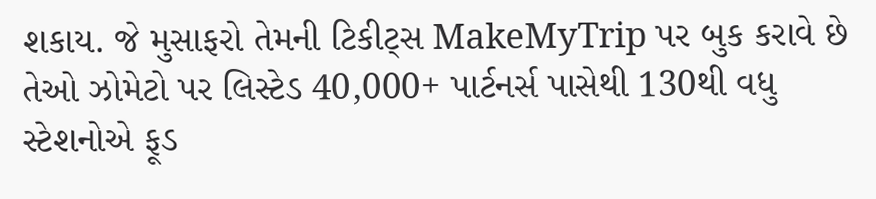શકાય. જે મુસાફરો તેમની ટિકીટ્સ MakeMyTrip પર બુક કરાવે છે તેઓ ઝોમેટો પર લિસ્ટેડ 40,000+ પાર્ટનર્સ પાસેથી 130થી વધુ સ્ટેશનોએ ફૂડ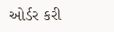ઓર્ડર કરી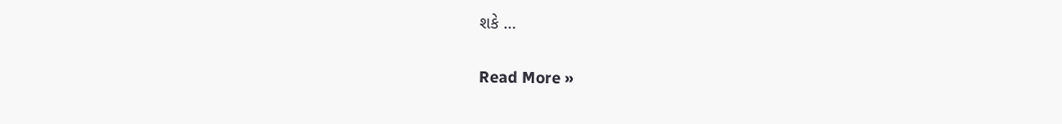શકે …

Read More »